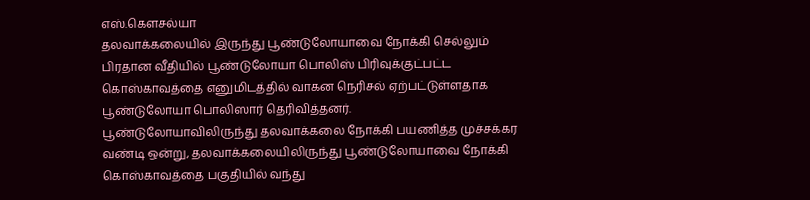எஸ்.கௌசல்யா
தலவாக்கலையில் இருந்து பூண்டுலோயாவை நோக்கி செல்லும் பிரதான வீதியில் பூண்டுலோயா பொலிஸ் பிரிவுக்குட்பட்ட கொஸ்காவத்தை எனுமிடத்தில் வாகன நெரிசல் ஏற்பட்டுள்ளதாக பூண்டுலோயா பொலிஸார் தெரிவித்தனர்.
பூண்டுலோயாவிலிருந்து தலவாக்கலை நோக்கி பயணித்த முச்சக்கர வண்டி ஒன்று, தலவாக்கலையிலிருந்து பூண்டுலோயாவை நோக்கி கொஸ்காவத்தை பகுதியில் வந்து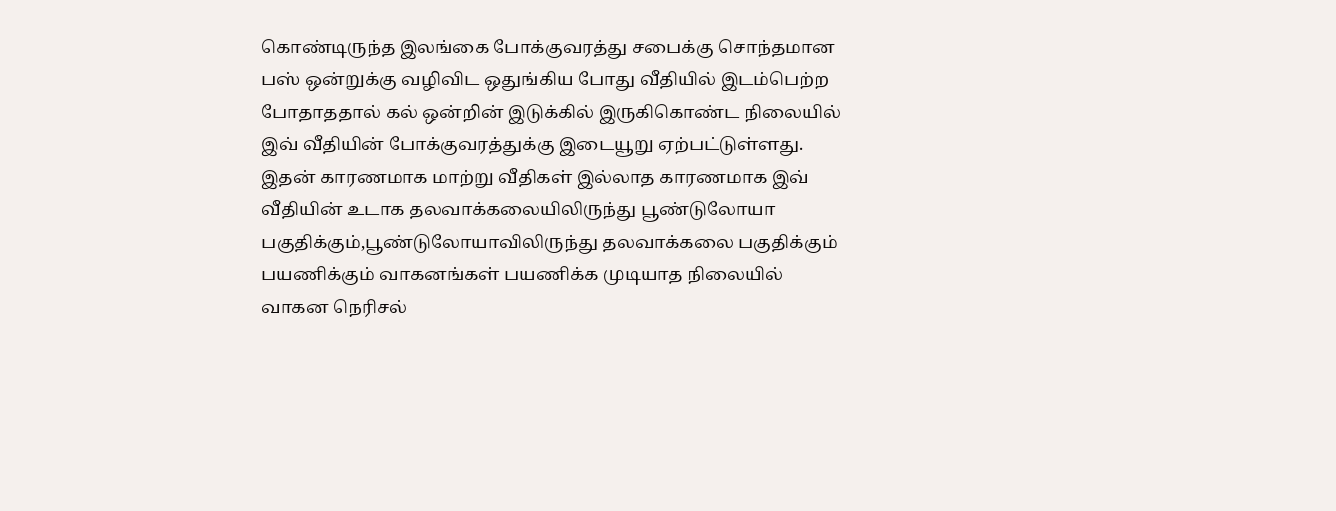கொண்டிருந்த இலங்கை போக்குவரத்து சபைக்கு சொந்தமான பஸ் ஒன்றுக்கு வழிவிட ஒதுங்கிய போது வீதியில் இடம்பெற்ற போதாததால் கல் ஒன்றின் இடுக்கில் இருகிகொண்ட நிலையில் இவ் வீதியின் போக்குவரத்துக்கு இடையூறு ஏற்பட்டுள்ளது.
இதன் காரணமாக மாற்று வீதிகள் இல்லாத காரணமாக இவ் வீதியின் உடாக தலவாக்கலையிலிருந்து பூண்டுலோயா பகுதிக்கும்,பூண்டுலோயாவிலிருந்து தலவாக்கலை பகுதிக்கும் பயணிக்கும் வாகனங்கள் பயணிக்க முடியாத நிலையில் வாகன நெரிசல்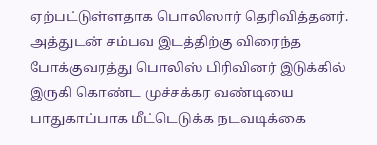ஏற்பட்டுள்ளதாக பொலிஸார் தெரிவித்தனர்.
அத்துடன் சம்பவ இடத்திற்கு விரைந்த போக்குவரத்து பொலிஸ் பிரிவினர் இடுக்கில் இருகி கொண்ட முச்சக்கர வண்டியை பாதுகாப்பாக மீட்டெடுக்க நடவடிக்கை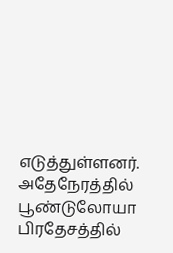எடுத்துள்ளனர்.
அதேநேரத்தில் பூண்டுலோயா பிரதேசத்தில்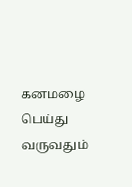கனமழை பெய்து வருவதும்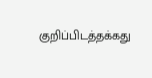குறிப்பிடத்தக்கது